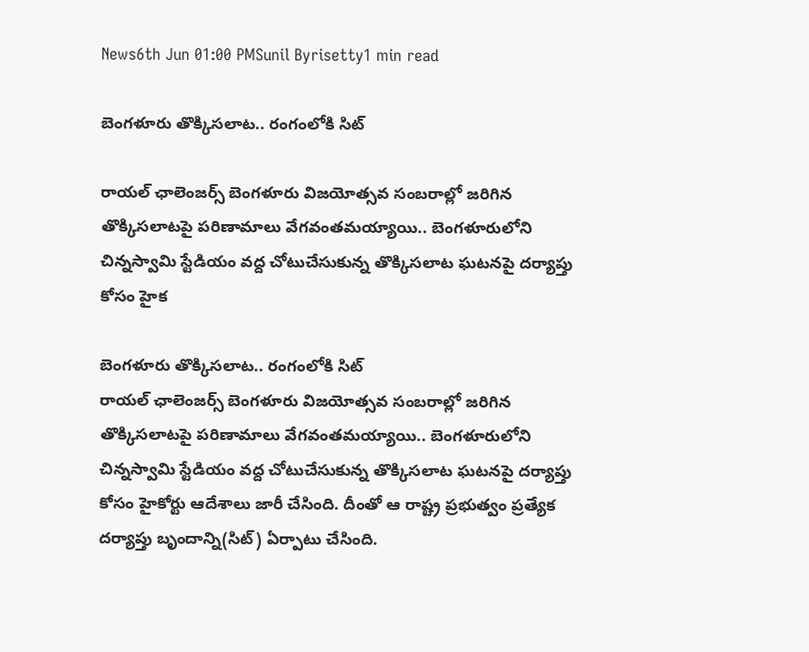News6th Jun 01:00 PMSunil Byrisetty1 min read

బెంగళూరు తొక్కిసలాట.. రంగంలోకి సిట్

రాయల్ ఛాలెంజర్స్ బెంగళూరు విజయోత్సవ సంబరాల్లో జరిగిన తొక్కిసలాటపై పరిణామాలు వేగవంతమయ్యాయి.. బెంగళూరులోని చిన్నస్వామి స్టేడియం వద్ద చోటుచేసుకున్న తొక్కిసలాట ఘటనపై దర్యాప్తు కోసం హైక

బెంగళూరు తొక్కిసలాట.. రంగంలోకి సిట్
రాయల్ ఛాలెంజర్స్ బెంగళూరు విజయోత్సవ సంబరాల్లో జరిగిన తొక్కిసలాటపై పరిణామాలు వేగవంతమయ్యాయి.. బెంగళూరులోని చిన్నస్వామి స్టేడియం వద్ద చోటుచేసుకున్న తొక్కిసలాట ఘటనపై దర్యాప్తు కోసం హైకోర్టు ఆదేశాలు జారీ చేసింది. దీంతో ఆ రాష్ట్ర ప్రభుత్వం ప్రత్యేక దర్యాప్తు బృందాన్ని(సిట్) ఏర్పాటు చేసింది.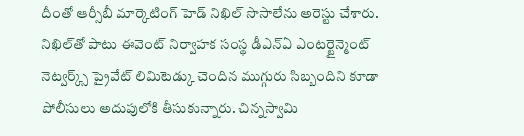దీంతో ఆర్సీబీ మార్కెటింగ్ హెడ్ నిఖిల్ సొసాలేను అరెస్టు చేశారు. నిఖిల్‌తో పాటు ఈవెంట్ నిర్వాహక సంస్థ డీఎన్ఏ ఎంటర్టైన్మెంట్ నెట్వర్క్స్ ప్రైవేట్ లిమిటెడ్కు చెందిన ముగ్గురు సిబ్బందిని కూడా పోలీసులు అదుపులోకి తీసుకున్నారు. చిన్నస్వామి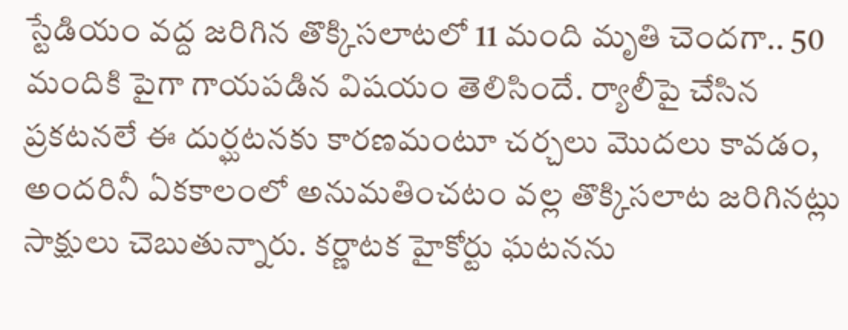స్టేడియం వద్ద జరిగిన తొక్కిసలాటలో 11 మంది మృతి చెందగా.. 50 మందికి పైగా గాయపడిన విషయం తెలిసిందే. ర్యాలీపై చేసిన ప్రకటనలే ఈ దుర్ఘటనకు కారణమంటూ చర్చలు మొదలు కావడం, అందరినీ ఏకకాలంలో అనుమతించటం వల్ల తొక్కిసలాట జరిగినట్లు సాక్షులు చెబుతున్నారు. కర్ణాటక హైకోర్టు ఘటనను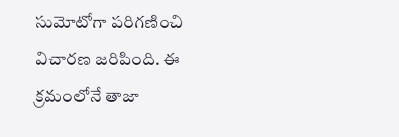సుమోటోగా పరిగణించి విచారణ జరిపింది. ఈ క్రమంలోనే తాజా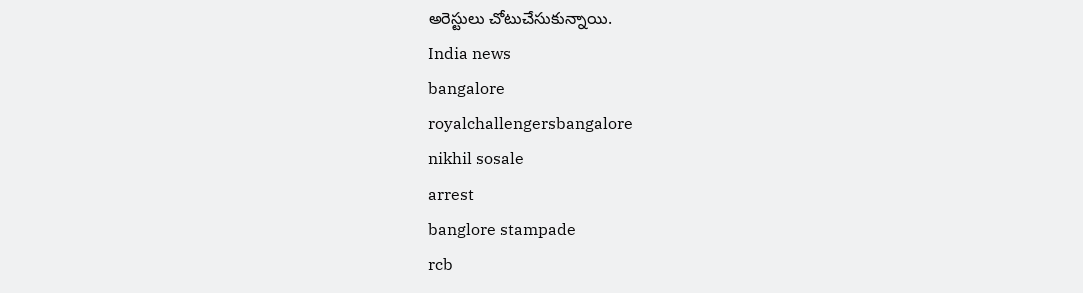అరెస్టులు చోటుచేసుకున్నాయి.
India news
bangalore
royalchallengersbangalore
nikhil sosale
arrest
banglore stampade
rcb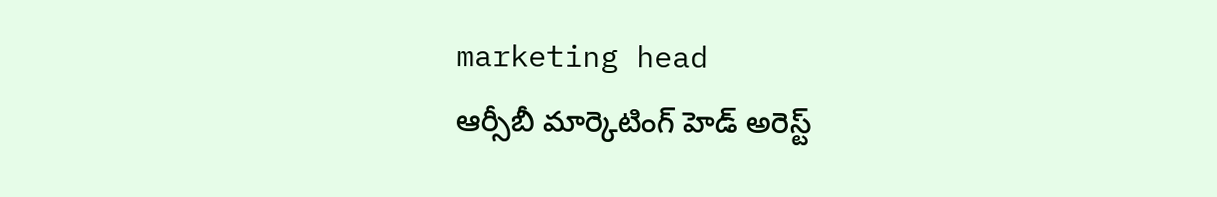marketing head
ఆర్సీబీ మార్కెటింగ్‌ హెడ్‌ అరెస్ట్‌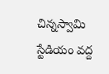చిన్న‌స్వామి స్టేడియం వ‌ద్ద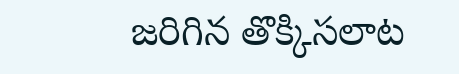జరిగిన తొక్కిసలాట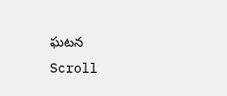ఘ‌ట‌న
Scroll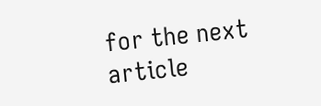for the next article